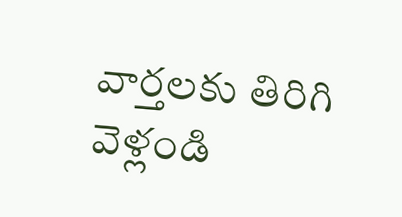వార్తలకు తిరిగి వెళ్లండి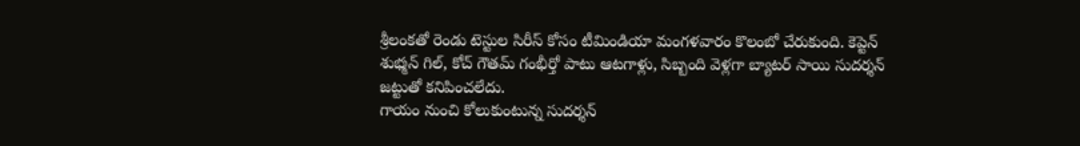శ్రీలంకతో రెండు టెస్టుల సిరీస్ కోసం టీమిండియా మంగళవారం కొలంబో చేరుకుంది. కెప్టెన్ శుభ్మన్ గిల్, కోచ్ గౌతమ్ గంభీర్తో పాటు ఆటగాళ్లు, సిబ్బంది వెళ్లగా బ్యాటర్ సాయి సుదర్శన్ జట్టుతో కనిపించలేదు.
గాయం నుంచి కోలుకుంటున్న సుదర్శన్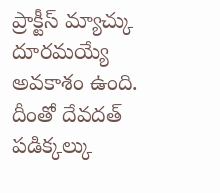ప్రాక్టీస్ మ్యాచ్కు దూరమయ్యే అవకాశం ఉంది. దీంతో దేవదత్ పడిక్కల్కు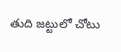తుది జట్టులో చోటు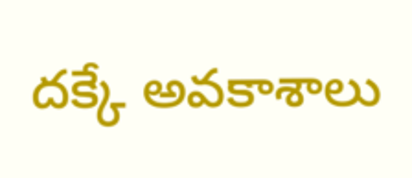దక్కే అవకాశాలు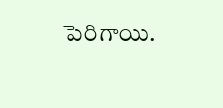పెరిగాయి.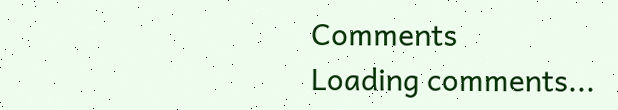Comments
Loading comments...